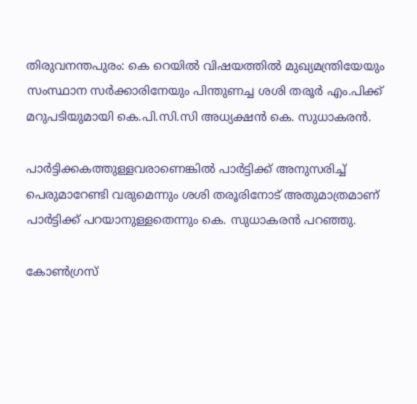തിരുവനന്തപുരം: കെ റെയില്‍ വിഷയത്തില്‍ മുഖ്യമന്ത്രിയേയും സംസ്ഥാന സര്‍ക്കാരിനേയും പിന്തുണച്ച ശശി തരൂര്‍ എം.പിക്ക് മറുപടിയുമായി കെ.പി.സി.സി അധ്യക്ഷന്‍ കെ. സുധാകരന്‍.

പാര്‍ട്ടിക്കകത്തുള്ളവരാണെങ്കില്‍ പാര്‍ട്ടിക്ക് അനുസരിച്ച് പെരുമാറേണ്ടി വരുമെന്നും ശശി തരൂരിനോട് അതുമാത്രമാണ് പാര്‍ട്ടിക്ക് പറയാനുള്ളതെന്നും കെ. സുധാകരന്‍ പറഞ്ഞു.

കോണ്‍ഗ്രസ്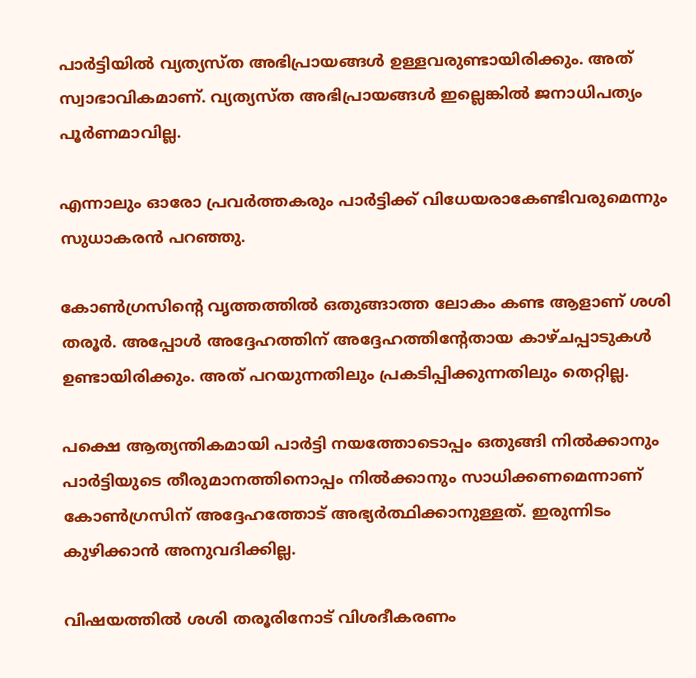പാര്‍ട്ടിയില്‍ വ്യത്യസ്ത അഭിപ്രായങ്ങള്‍ ഉള്ളവരുണ്ടായിരിക്കും. അത് സ്വാഭാവികമാണ്. വ്യത്യസ്ത അഭിപ്രായങ്ങള്‍ ഇല്ലെങ്കില്‍ ജനാധിപത്യം പൂര്‍ണമാവില്ല.

എന്നാലും ഓരോ പ്രവര്‍ത്തകരും പാര്‍ട്ടിക്ക് വിധേയരാകേണ്ടിവരുമെന്നും സുധാകരന്‍ പറഞ്ഞു.

കോണ്‍ഗ്രസിന്റെ വൃത്തത്തില്‍ ഒതുങ്ങാത്ത ലോകം കണ്ട ആളാണ് ശശി തരൂര്‍. അപ്പോള്‍ അദ്ദേഹത്തിന് അദ്ദേഹത്തിന്റേതായ കാഴ്ചപ്പാടുകള്‍ ഉണ്ടായിരിക്കും. അത് പറയുന്നതിലും പ്രകടിപ്പിക്കുന്നതിലും തെറ്റില്ല.

പക്ഷെ ആത്യന്തികമായി പാര്‍ട്ടി നയത്തോടൊപ്പം ഒതുങ്ങി നില്‍ക്കാനും പാര്‍ട്ടിയുടെ തീരുമാനത്തിനൊപ്പം നില്‍ക്കാനും സാധിക്കണമെന്നാണ് കോണ്‍ഗ്രസിന് അദ്ദേഹത്തോട് അഭ്യര്‍ത്ഥിക്കാനുള്ളത്. ഇരുന്നിടം കുഴിക്കാന്‍ അനുവദിക്കില്ല.

വിഷയത്തില്‍ ശശി തരൂരിനോട് വിശദീകരണം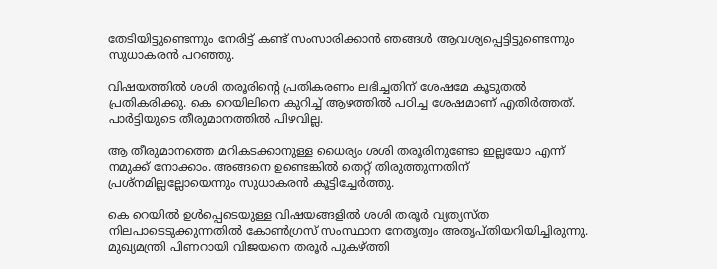തേടിയിട്ടുണ്ടെന്നും നേരിട്ട് കണ്ട് സംസാരിക്കാന്‍ ഞങ്ങള്‍ ആവശ്യപ്പെട്ടിട്ടുണ്ടെന്നും സുധാകരന്‍ പറഞ്ഞു.

വിഷയത്തില്‍ ശശി തരൂരിന്റെ പ്രതികരണം ലഭിച്ചതിന് ശേഷമേ കൂടുതല്‍ പ്രതികരിക്കു. കെ റെയിലിനെ കുറിച്ച് ആഴത്തില്‍ പഠിച്ച ശേഷമാണ് എതിര്‍ത്തത്. പാര്‍ട്ടിയുടെ തീരുമാനത്തില്‍ പിഴവില്ല.

ആ തീരുമാനത്തെ മറികടക്കാനുള്ള ധൈര്യം ശശി തരൂരിനുണ്ടോ ഇല്ലയോ എന്ന് നമുക്ക് നോക്കാം. അങ്ങനെ ഉണ്ടെങ്കില്‍ തെറ്റ് തിരുത്തുന്നതിന് പ്രശ്‌നമില്ലല്ലോയെന്നും സുധാകരന്‍ കൂട്ടിച്ചേര്‍ത്തു.

കെ റെയില്‍ ഉള്‍പ്പെടെയുള്ള വിഷയങ്ങളില്‍ ശശി തരൂര്‍ വ്യത്യസ്ത നിലപാടെടുക്കുന്നതില്‍ കോണ്‍ഗ്രസ് സംസ്ഥാന നേതൃത്വം അതൃപ്തിയറിയിച്ചിരുന്നു. മുഖ്യമന്ത്രി പിണറായി വിജയനെ തരൂര്‍ പുകഴ്ത്തി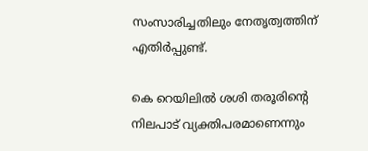സംസാരിച്ചതിലും നേതൃത്വത്തിന് എതിര്‍പ്പുണ്ട്.

കെ റെയിലില്‍ ശശി തരൂരിന്റെ നിലപാട് വ്യക്തിപരമാണെന്നും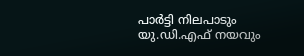പാര്‍ട്ടി നിലപാടും യു.ഡി.എഫ് നയവും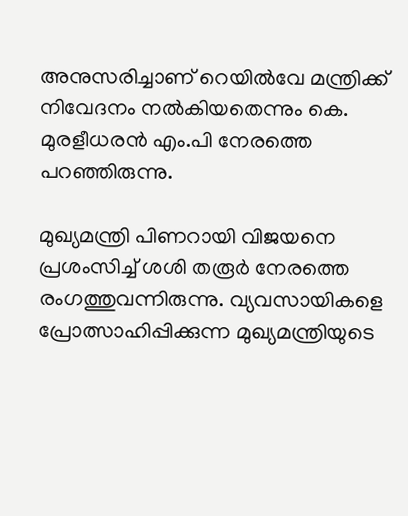അനുസരിച്ചാണ് റെയില്‍വേ മന്ത്രിക്ക് നിവേദനം നല്‍കിയതെന്നും കെ. മുരളീധരന്‍ എം.പി നേരത്തെ പറഞ്ഞിരുന്നു.

മുഖ്യമന്ത്രി പിണറായി വിജയനെ പ്രശംസിച്ച് ശശി തരൂര്‍ നേരത്തെ രംഗത്തുവന്നിരുന്നു. വ്യവസായികളെ പ്രോത്സാഹിപ്പിക്കുന്ന മുഖ്യമന്ത്രിയുടെ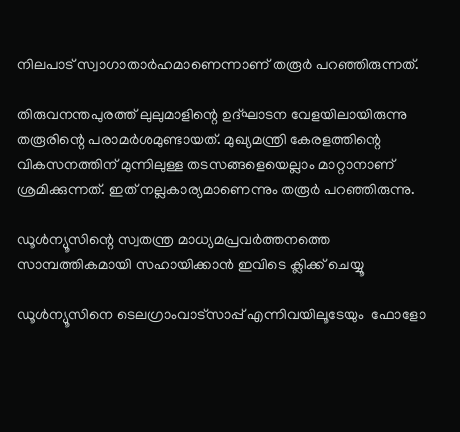നിലപാട് സ്വാഗാതാര്‍ഹമാണെന്നാണ് തരൂര്‍ പറഞ്ഞിരുന്നത്.

തിരുവനന്തപുരത്ത് ലുലുമാളിന്റെ ഉദ്ഘാടന വേളയിലായിരുന്നു തരൂരിന്റെ പരാമര്‍ശമുണ്ടായത്. മുഖ്യമന്ത്രി കേരളത്തിന്റെ വികസനത്തിന് മുന്നിലുള്ള തടസങ്ങളെയെല്ലാം മാറ്റാനാണ് ശ്രമിക്കുന്നത്. ഇത് നല്ലകാര്യമാണെന്നും തരൂര്‍ പറഞ്ഞിരുന്നു.

ഡൂള്‍ന്യൂസിന്റെ സ്വതന്ത്ര മാധ്യമപ്രവര്‍ത്തനത്തെ സാമ്പത്തികമായി സഹായിക്കാന്‍ ഇവിടെ ക്ലിക്ക് ചെയ്യൂ

ഡൂള്‍ന്യൂസിനെ ടെലഗ്രാംവാട്‌സാപ്പ് എന്നിവയിലൂടേയും  ഫോളോ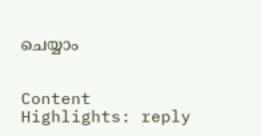ചെയ്യാം


Content Highlights: reply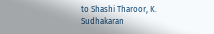to Shashi Tharoor, K. Sudhakaran